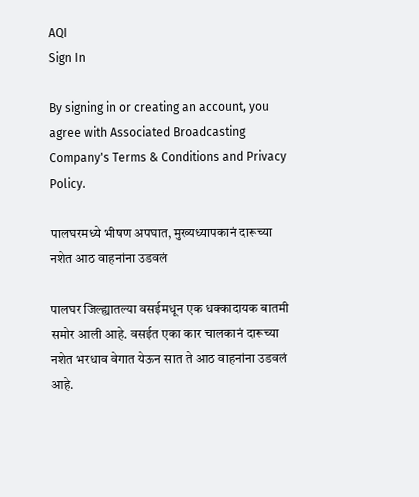AQI
Sign In

By signing in or creating an account, you agree with Associated Broadcasting Company's Terms & Conditions and Privacy Policy.

पालघरमध्ये भीषण अपघात, मुख्यध्यापकानं दारूच्या नशेत आठ वाहनांना उडवलं

पालघर जिल्ह्यातल्या वसईमधून एक धक्कादायक बातमी समोर आली आहे. वसईत एका कार चालकानं दारूच्या नशेत भरधाव वेगात येऊन सात ते आठ वाहनांना उडवलं आहे.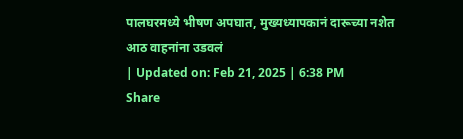पालघरमध्ये भीषण अपघात, मुख्यध्यापकानं दारूच्या नशेत आठ वाहनांना उडवलं
| Updated on: Feb 21, 2025 | 6:38 PM
Share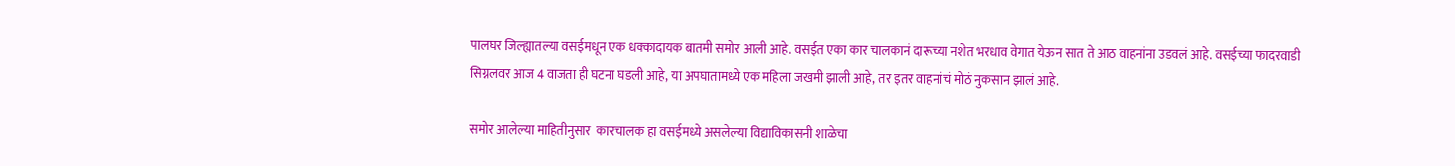पालघर जिल्ह्यातल्या वसईमधून एक धक्कादायक बातमी समोर आली आहे. वसईत एका कार चालकानं दारूच्या नशेत भरधाव वेगात येऊन सात ते आठ वाहनांना उडवलं आहे. वसईच्या फादरवाडी सिग्नलवर आज 4 वाजता ही घटना घडली आहे, या अपघातामध्ये एक महिला जखमी झाली आहे, तर इतर वाहनांचं मोठं नुकसान झालं आहे.

समोर आलेल्या माहितीनुसार  कारचालक हा वसईमध्ये असलेल्या विद्याविकासनी शाळेचा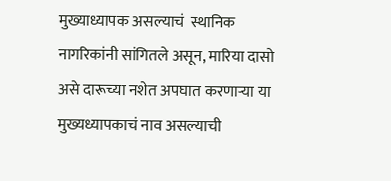मुख्याध्यापक असल्याचं  स्थानिक नागरिकांनी सांगितले असून, मारिया दासो असे दारूच्या नशेत अपघात करणाऱ्या या मुख्यध्यापकाचं नाव असल्याची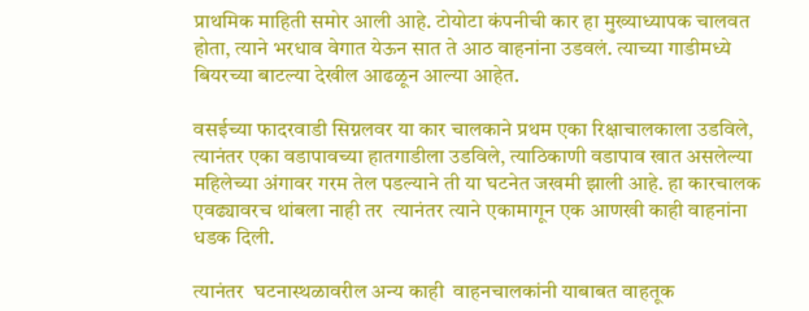प्राथमिक माहिती समोर आली आहे. टोयोटा कंपनीची कार हा मुख्याध्यापक चालवत होता, त्याने भरधाव वेगात येऊन सात ते आठ वाहनांना उडवलं. त्याच्या गाडीमध्ये बियरच्या बाटल्या देखील आढळून आल्या आहेत.

वसईच्या फादरवाडी सिग्नलवर या कार चालकाने प्रथम एका रिक्षाचालकाला उडविले, त्यानंतर एका वडापावच्या हातगाडीला उडविले, त्याठिकाणी वडापाव खात असलेल्या महिलेच्या अंगावर गरम तेल पडल्याने ती या घटनेत जखमी झाली आहे. हा कारचालक एवढ्यावरच थांबला नाही तर  त्यानंतर त्याने एकामागून एक आणखी काही वाहनांना धडक दिली.

त्यानंतर  घटनास्थळावरील अन्य काही  वाहनचालकांनी याबाबत वाहतूक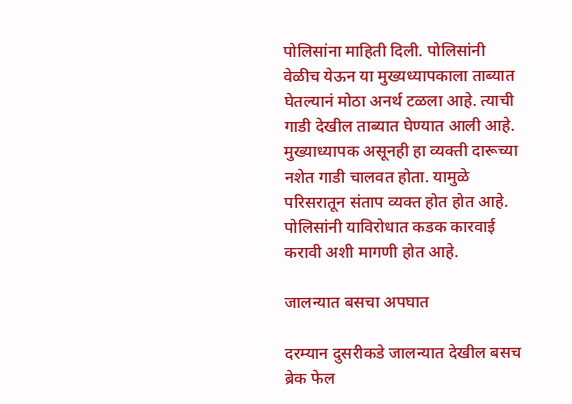पोलिसांना माहिती दिली. पोलिसांनी वेळीच येऊन या मुख्यध्यापकाला ताब्यात घेतल्यानं मोठा अनर्थ टळला आहे. त्याची गाडी देखील ताब्यात घेण्यात आली आहे. मुख्याध्यापक असूनही हा व्यक्ती दारूच्या नशेत गाडी चालवत होता. यामुळे परिसरातून संताप व्यक्त होत होत आहे. पोलिसांनी याविरोधात कडक कारवाई करावी अशी मागणी होत आहे.

जालन्यात बसचा अपघात

दरम्यान दुसरीकडे जालन्यात देखील बसच ब्रेक फेल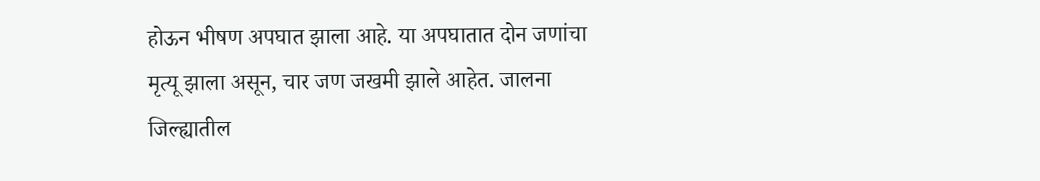होऊन भीषण अपघात झाला आहे. या अपघातात दोन जणांचा मृत्यू झाला असून, चार जण जखमी झाले आहेत. जालना जिल्ह्यातील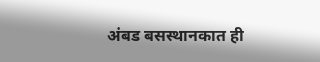अंबड बसस्थानकात ही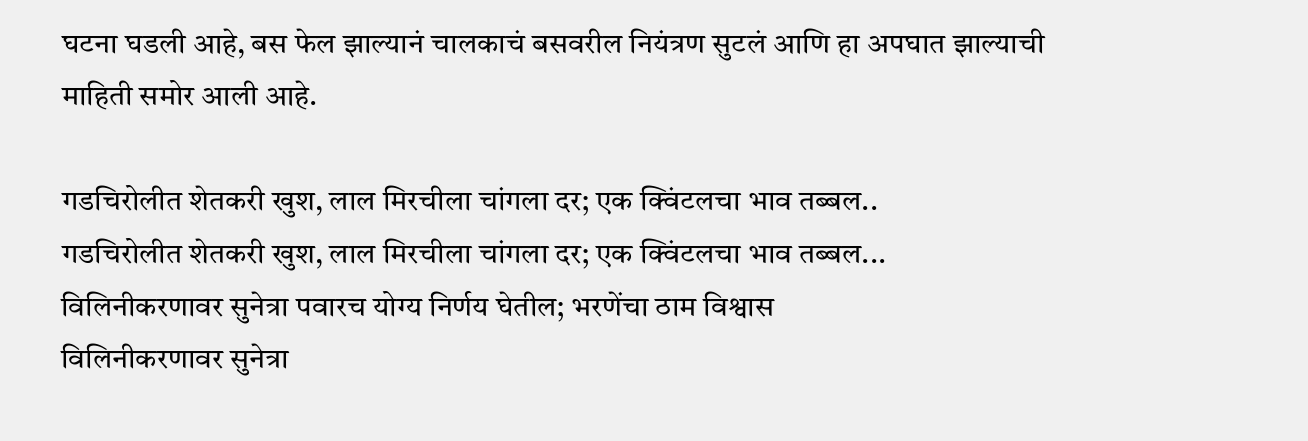घटना घडली आहे, बस फेल झाल्यानं चालकाचं बसवरील नियंत्रण सुटलं आणि हा अपघात झाल्याची माहिती समोर आली आहे.

गडचिरोलीत शेतकरी खुश, लाल मिरचीला चांगला दर; एक क्विंटलचा भाव तब्बल..
गडचिरोलीत शेतकरी खुश, लाल मिरचीला चांगला दर; एक क्विंटलचा भाव तब्बल...
विलिनीकरणावर सुनेत्रा पवारच योग्य निर्णय घेतील; भरणेंचा ठाम विश्वास
विलिनीकरणावर सुनेत्रा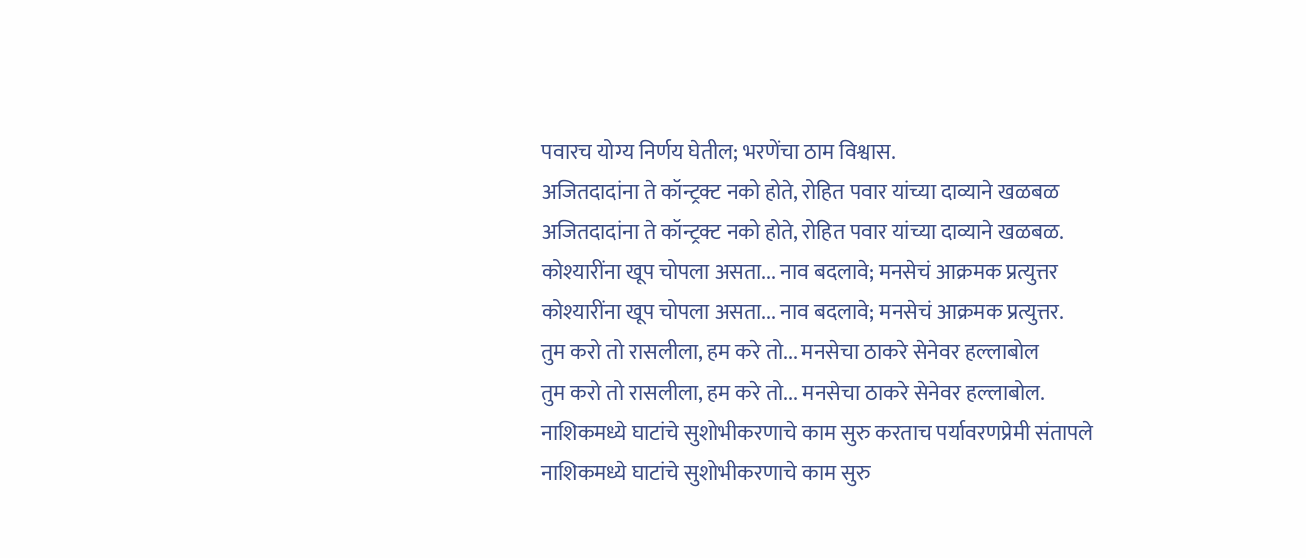पवारच योग्य निर्णय घेतील; भरणेंचा ठाम विश्वास.
अजितदादांना ते कॉन्ट्रक्ट नको होते, रोहित पवार यांच्या दाव्याने खळबळ
अजितदादांना ते कॉन्ट्रक्ट नको होते, रोहित पवार यांच्या दाव्याने खळबळ.
कोश्यारींना खूप चोपला असता... नाव बदलावे; मनसेचं आक्रमक प्रत्युत्तर
कोश्यारींना खूप चोपला असता... नाव बदलावे; मनसेचं आक्रमक प्रत्युत्तर.
तुम करो तो रासलीला, हम करे तो... मनसेचा ठाकरे सेनेवर हल्लाबोल
तुम करो तो रासलीला, हम करे तो... मनसेचा ठाकरे सेनेवर हल्लाबोल.
नाशिकमध्ये घाटांचे सुशोभीकरणाचे काम सुरु करताच पर्यावरणप्रेमी संतापले
नाशिकमध्ये घाटांचे सुशोभीकरणाचे काम सुरु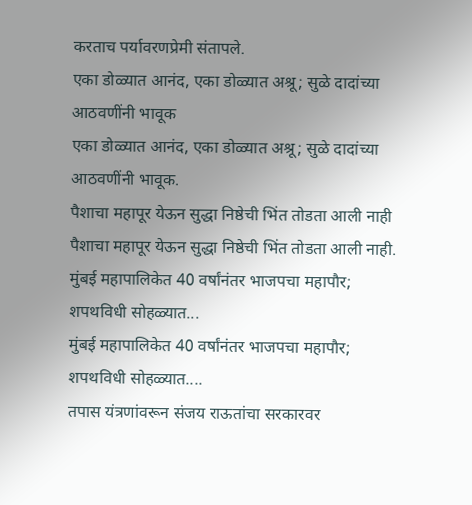करताच पर्यावरणप्रेमी संतापले.
एका डोळ्यात आनंद, एका डोळ्यात अश्रू; सुळे दादांच्या आठवणींनी भावूक
एका डोळ्यात आनंद, एका डोळ्यात अश्रू; सुळे दादांच्या आठवणींनी भावूक.
पैशाचा महापूर येऊन सुद्धा निष्ठेची भिंत तोडता आली नाही
पैशाचा महापूर येऊन सुद्धा निष्ठेची भिंत तोडता आली नाही.
मुंबई महापालिकेत 40 वर्षांनंतर भाजपचा महापौर; शपथविधी सोहळ्यात...
मुंबई महापालिकेत 40 वर्षांनंतर भाजपचा महापौर; शपथविधी सोहळ्यात....
तपास यंत्रणांवरून संजय राऊतांचा सरकारवर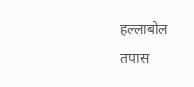हल्लाबोल
तपास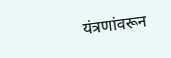यंत्रणांवरून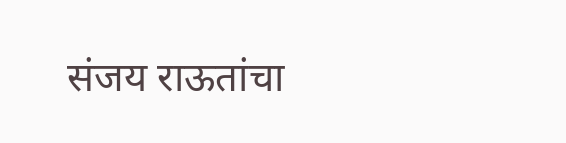संजय राऊतांचा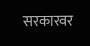सरकारवर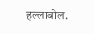हल्लाबोल.